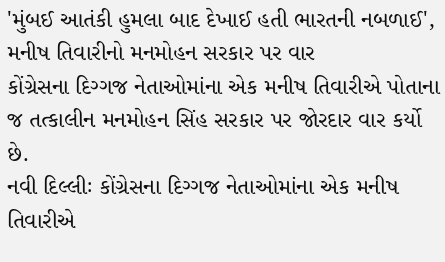'મુંબઈ આતંકી હુમલા બાદ દેખાઈ હતી ભારતની નબળાઈ', મનીષ તિવારીનો મનમોહન સરકાર પર વાર
કોંગ્રેસના દિગ્ગજ નેતાઓમાંના એક મનીષ તિવારીએ પોતાના જ તત્કાલીન મનમોહન સિંહ સરકાર પર જોરદાર વાર કર્યો છે.
નવી દિલ્લીઃ કોંગ્રેસના દિગ્ગજ નેતાઓમાંના એક મનીષ તિવારીએ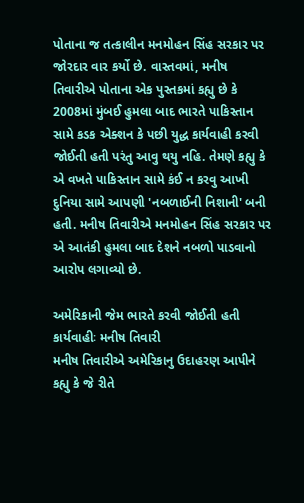પોતાના જ તત્કાલીન મનમોહન સિંહ સરકાર પર જોરદાર વાર કર્યો છે. વાસ્તવમાં, મનીષ તિવારીએ પોતાના એક પુસ્તકમાં કહ્યુ છે કે 2008માં મુંબઈ હુમલા બાદ ભારતે પાકિસ્તાન સામે કડક એક્શન કે પછી યુદ્ધ કાર્યવાહી કરવી જોઈતી હતી પરંતુ આવુ થયુ નહિ. તેમણે કહ્યુ કે એ વખતે પાકિસ્તાન સામે કંઈ ન કરવુ આખી દુનિયા સામે આપણી 'નબળાઈની નિશાની' બની હતી. મનીષ તિવારીએ મનમોહન સિંહ સરકાર પર એ આતંકી હુમલા બાદ દેશને નબળો પાડવાનો આરોપ લગાવ્યો છે.

અમેરિકાની જેમ ભારતે કરવી જોઈતી હતી કાર્યવાહીઃ મનીષ તિવારી
મનીષ તિવારીએ અમેરિકાનુ ઉદાહરણ આપીને કહ્યુ કે જે રીતે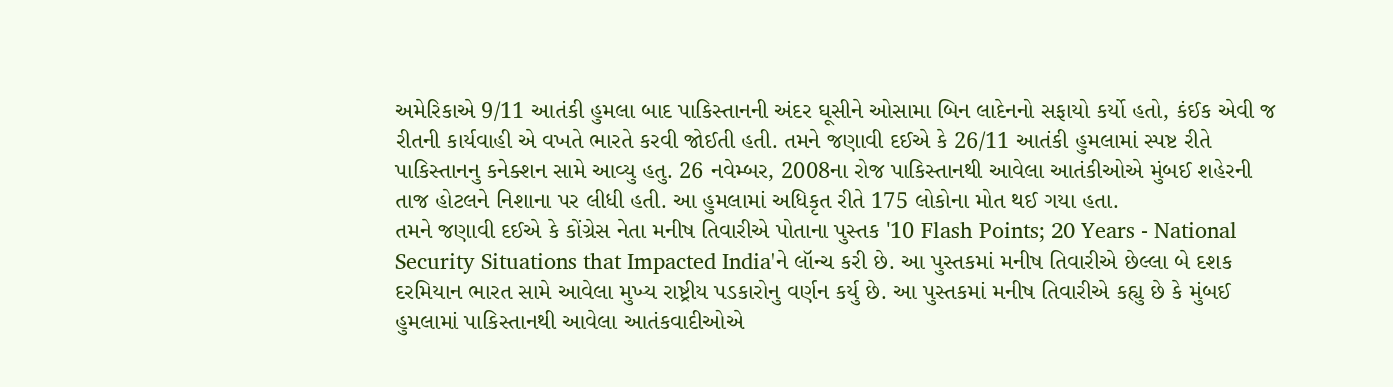અમેરિકાએ 9/11 આતંકી હુમલા બાદ પાકિસ્તાનની અંદર ઘૂસીને ઓસામા બિન લાદેનનો સફાયો કર્યો હતો, કંઈક એવી જ રીતની કાર્યવાહી એ વખતે ભારતે કરવી જોઈતી હતી. તમને જણાવી દઈએ કે 26/11 આતંકી હુમલામાં સ્પષ્ટ રીતે પાકિસ્તાનનુ કનેક્શન સામે આવ્યુ હતુ. 26 નવેમ્બર, 2008ના રોજ પાકિસ્તાનથી આવેલા આતંકીઓએ મુંબઈ શહેરની તાજ હોટલને નિશાના પર લીધી હતી. આ હુમલામાં અધિકૃત રીતે 175 લોકોના મોત થઈ ગયા હતા.
તમને જણાવી દઈએ કે કોંગ્રેસ નેતા મનીષ તિવારીએ પોતાના પુસ્તક '10 Flash Points; 20 Years - National Security Situations that Impacted India'ને લૉન્ચ કરી છે. આ પુસ્તકમાં મનીષ તિવારીએ છેલ્લા બે દશક દરમિયાન ભારત સામે આવેલા મુખ્ય રાષ્ટ્રીય પડકારોનુ વર્ણન કર્યુ છે. આ પુસ્તકમાં મનીષ તિવારીએ કહ્યુ છે કે મુંબઈ હુમલામાં પાકિસ્તાનથી આવેલા આતંકવાદીઓએ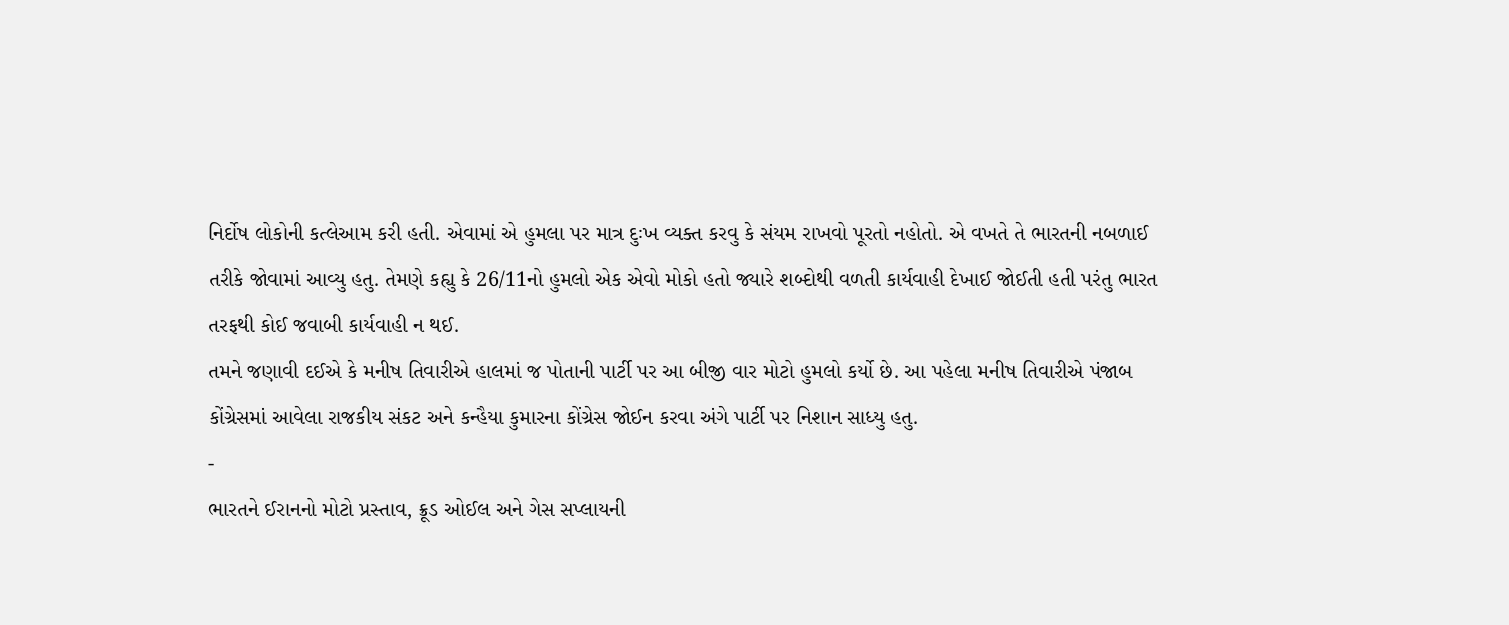નિર્દોષ લોકોની કત્લેઆમ કરી હતી. એવામાં એ હુમલા પર માત્ર દુઃખ વ્યક્ત કરવુ કે સંયમ રાખવો પૂરતો નહોતો. એ વખતે તે ભારતની નબળાઈ તરીકે જોવામાં આવ્યુ હતુ. તેમણે કહ્યુ કે 26/11નો હુમલો એક એવો મોકો હતો જ્યારે શબ્દોથી વળતી કાર્યવાહી દેખાઈ જોઈતી હતી પરંતુ ભારત તરફથી કોઈ જવાબી કાર્યવાહી ન થઈ.
તમને જણાવી દઈએ કે મનીષ તિવારીએ હાલમાં જ પોતાની પાર્ટી પર આ બીજી વાર મોટો હુમલો કર્યો છે. આ પહેલા મનીષ તિવારીએ પંજાબ કોંગ્રેસમાં આવેલા રાજકીય સંકટ અને કન્હૈયા કુમારના કોંગ્રેસ જોઈન કરવા અંગે પાર્ટી પર નિશાન સાધ્યુ હતુ.
-
ભારતને ઈરાનનો મોટો પ્રસ્તાવ, ક્રૂડ ઓઈલ અને ગેસ સપ્લાયની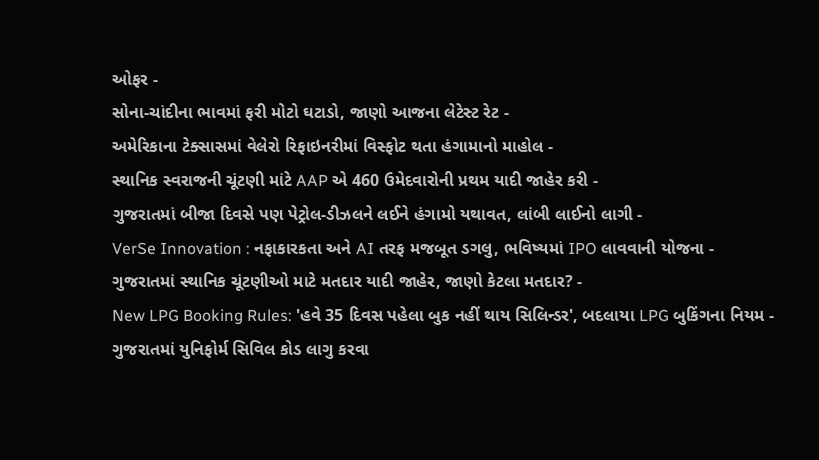ઓફર -
સોના-ચાંદીના ભાવમાં ફરી મોટો ઘટાડો, જાણો આજના લેટેસ્ટ રેટ -
અમેરિકાના ટેક્સાસમાં વેલેરો રિફાઇનરીમાં વિસ્ફોટ થતા હંગામાનો માહોલ -
સ્થાનિક સ્વરાજની ચૂંટણી માંટે AAP એ 460 ઉમેદવારોની પ્રથમ યાદી જાહેર કરી -
ગુજરાતમાં બીજા દિવસે પણ પેટ્રોલ-ડીઝલને લઈને હંગામો યથાવત, લાંબી લાઈનો લાગી -
VerSe Innovation : નફાકારકતા અને AI તરફ મજબૂત ડગલુ, ભવિષ્યમાં IPO લાવવાની યોજના -
ગુજરાતમાં સ્થાનિક ચૂંટણીઓ માટે મતદાર યાદી જાહેર, જાણો કેટલા મતદાર? -
New LPG Booking Rules: 'હવે 35 દિવસ પહેલા બુક નહીં થાય સિલિન્ડર', બદલાયા LPG બુકિંગના નિયમ -
ગુજરાતમાં યુનિફોર્મ સિવિલ કોડ લાગુ કરવા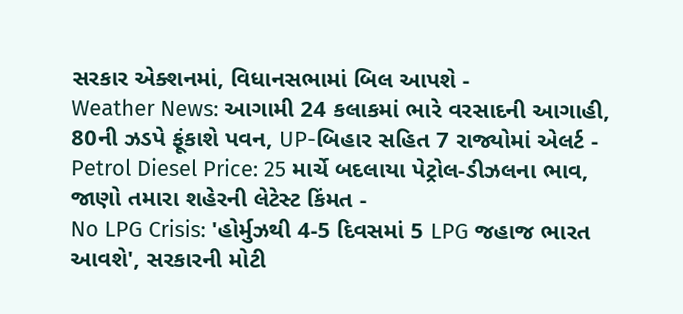સરકાર એક્શનમાં, વિધાનસભામાં બિલ આપશે -
Weather News: આગામી 24 કલાકમાં ભારે વરસાદની આગાહી, 80ની ઝડપે ફૂંકાશે પવન, UP-બિહાર સહિત 7 રાજ્યોમાં એલર્ટ -
Petrol Diesel Price: 25 માર્ચે બદલાયા પેટ્રોલ-ડીઝલના ભાવ, જાણો તમારા શહેરની લેટેસ્ટ કિંમત -
No LPG Crisis: 'હોર્મુઝથી 4-5 દિવસમાં 5 LPG જહાજ ભારત આવશે', સરકારની મોટી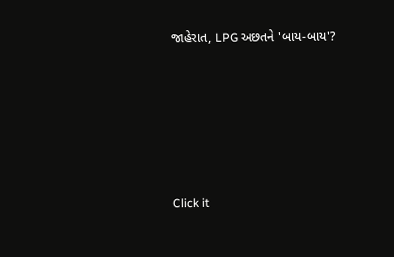જાહેરાત, LPG અછતને 'બાય-બાય'?








Click it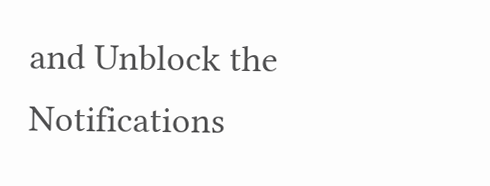and Unblock the Notifications